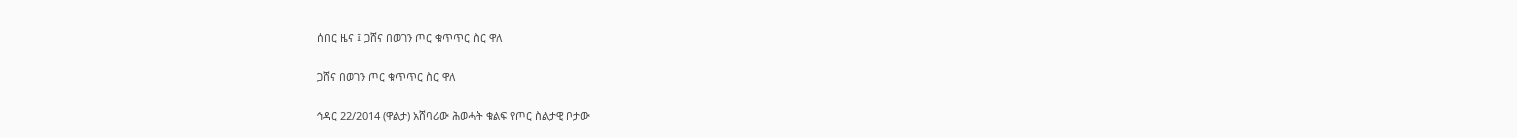ሰበር ዜና ፤ ጋሸና በወገን ጦር ቁጥጥር ስር ዋለ

ጋሸና በወገን ጦር ቁጥጥር ስር ዋለ

ኅዳር 22/2014 (ዋልታ) አሸባሪው ሕወሓት ቁልፍ የጦር ስልታዊ ቦታው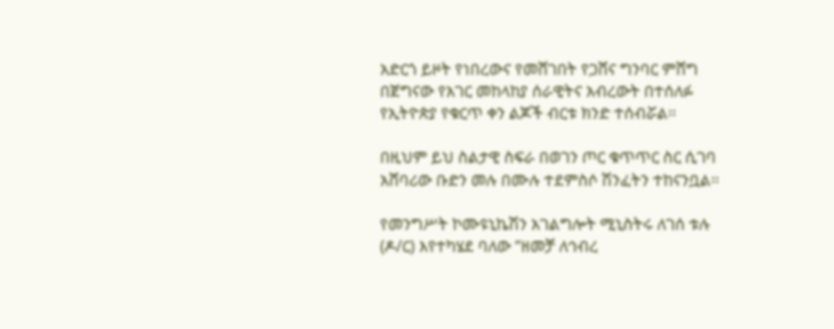አድርጎ ይዞት የነበረውና የመሸገበት የጋሸና ግንባር ምሸግ በጀግናው የአገር መከላከያ ሰራዊትና አብረውት በተሰለፉ የኢትዮጵያ የቁርጥ ቀን ልጆች ብርቱ ክንድ ተሰብሯል፡፡

በዚህም ይህ ስልታዊ ስፍራ በወገን ጦር ቁጥጥር ስር ሲገባ አሸባሪው ቡድን መሉ በሙሉ ተደምስሶ ሽንፈትን ተከናንቧል፡፡

የመንግሥት ኮሙዩኒኬሽን አገልግሎት ሚኒስትሩ ለገሰ ቱሉ (ዶ/ር) እየተካሄደ ባለው “ዘመቻ ለኅብረ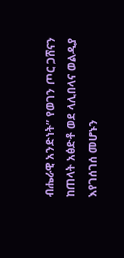ብሔራዊ አንድነት” የወገን ጦር ጋሸናን ከጠላት አፅድቶ ወደ ላሊበላና ወልዲያ እየገሰገሰ መሆኑን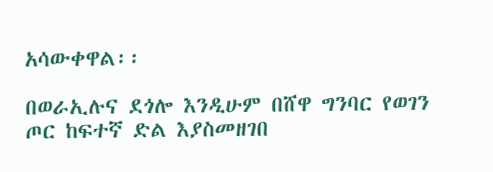አሳውቀዋል፡፡

በወራኢሉና ደጎሎ እንዲሁም በሸዋ ግንባር የወገን ጦር ከፍተኛ ድል እያስመዘገበ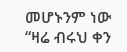መሆኑንም ነው “ዛሬ ብሩህ ቀን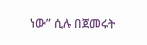ነው” ሲሉ በጀመሩት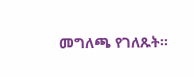መግለጫ የገለጹት፡፡